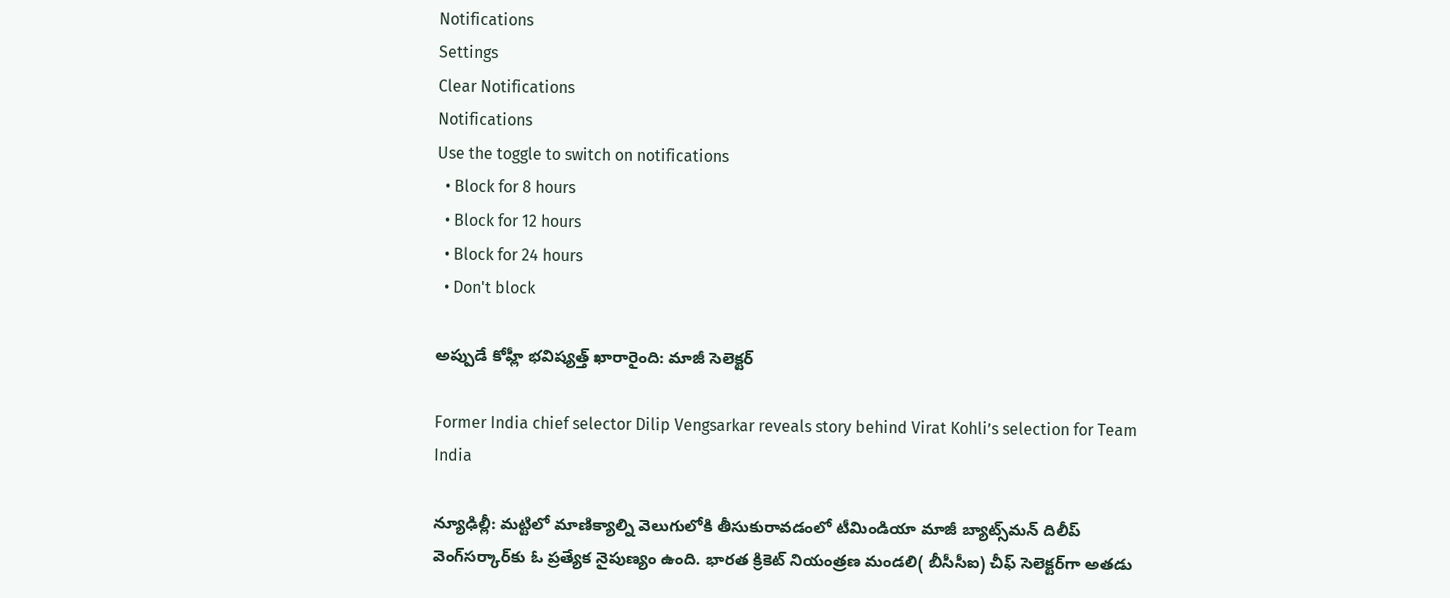Notifications
Settings
Clear Notifications
Notifications
Use the toggle to switch on notifications
  • Block for 8 hours
  • Block for 12 hours
  • Block for 24 hours
  • Don't block

అప్పుడే కోహ్లీ భవిష్యత్త్ ఖారారైంది: మాజీ సెలెక్టర్

Former India chief selector Dilip Vengsarkar reveals story behind Virat Kohli’s selection for Team India

న్యూఢిల్లీ: మట్టిలో మాణిక్యాల్ని వెలుగులోకి తీసుకురావడంలో టీమిండియా మాజీ బ్యాట్స్‌మన్‌ దిలీప్‌ వెంగ్‌సర్కార్‌కు ఓ ప్రత్యేక నైపుణ్యం ఉంది. భారత క్రికెట్ నియంత్రణ మండలి( బీసీసీఐ) చీఫ్‌ సెలెక్టర్‌గా అతడు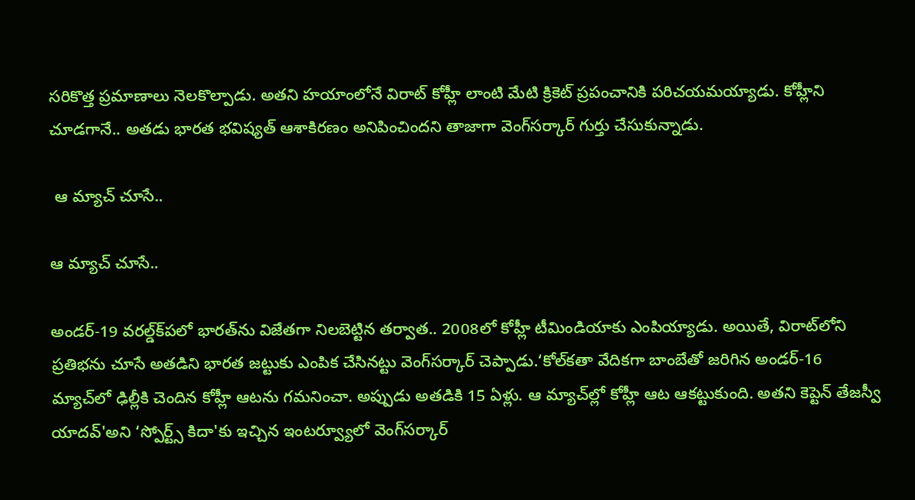సరికొత్త ప్రమాణాలు నెలకొల్పాడు. అతని హయాంలోనే విరాట్‌ కోహ్లీ లాంటి మేటి క్రికెట్ ప్రపంచానికి పరిచయమయ్యాడు. కోహ్లీని చూడగానే.. అతడు భారత భవిష్యత్‌ ఆశాకిరణం అనిపించిందని తాజాగా వెంగ్‌సర్కార్‌ గుర్తు చేసుకున్నాడు.

 ఆ మ్యాచ్ చూసే..

ఆ మ్యాచ్ చూసే..

అండర్‌-19 వరల్డ్‌క్‌పలో భారత్‌ను విజేతగా నిలబెట్టిన తర్వాత.. 2008లో కోహ్లీ టీమిండియాకు ఎంపియ్యాడు. అయితే, విరాట్‌లోని ప్రతిభను చూసే అతడిని భారత జట్టుకు ఎంపిక చేసినట్టు వెంగ్‌సర్కార్ చెప్పాడు.‘కోల్‌కతా వేదికగా బాంబేతో జరిగిన అండర్‌-16 మ్యాచ్‌లో ఢిల్లీకి చెందిన కోహ్లీ ఆటను గమనించా. అప్పుడు అతడికి 15 ఏళ్లు. ఆ మ్యాచ్‌ల్లో కోహ్లీ ఆట ఆకట్టుకుంది. అతని కెప్టెన్ తేజస్వీ యాదవ్'అని ‘స్పోర్ట్స్‌ కిదా'కు ఇచ్చిన ఇంటర్వ్యూలో వెంగ్‌సర్కార్‌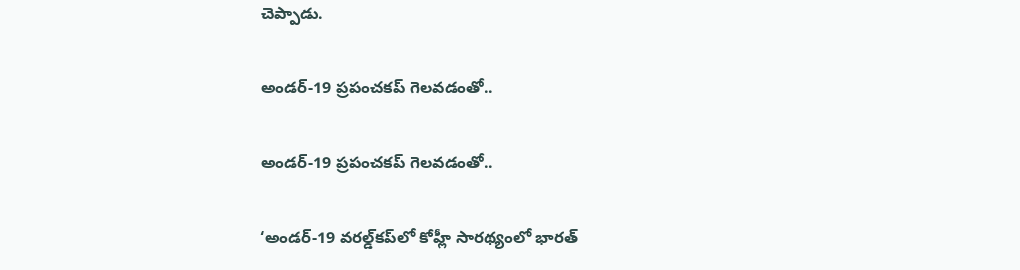చెప్పాడు.

అండర్-19 ప్రపంచకప్ గెలవడంతో..

అండర్-19 ప్రపంచకప్ గెలవడంతో..

‘అండర్‌-19 వరల్డ్‌కప్‌లో కోహ్లీ సారథ్యంలో భారత్‌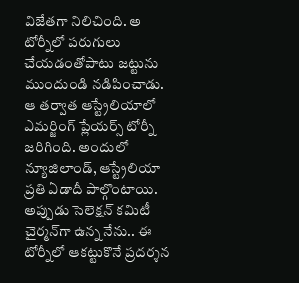విజేతగా నిలిచింది. అ టోర్నీలో పరుగులు చేయడంతోపాటు జట్టును ముందుండి నడిపించాడు. ఆ తర్వాత ఆస్ట్రేలియాలో ఎమర్జింగ్‌ ప్లేయర్స్‌ టోర్నీ జరిగింది. అందులో న్యూజిలాండ్‌, ఆస్ట్రేలియా ప్రతి ఏడాదీ పాల్గొంటాయి. అప్పుడు సెలెక్షన్‌ కమిటీ చైర్మన్‌గా ఉన్న నేను.. ఈ టోర్నీలో ఆకట్టుకొనే ప్రదర్శన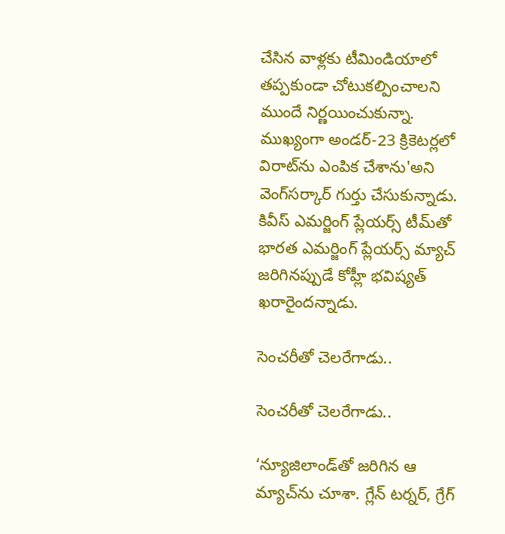చేసిన వాళ్లకు టీమిండియాలో తప్పకుండా చోటుకల్పించాలని ముందే నిర్ణయించుకున్నా. ముఖ్యంగా అండర్‌-23 క్రికెటర్లలో విరాట్‌ను ఎంపిక చేశాను'అని వెంగ్‌సర్కార్‌ గుర్తు చేసుకున్నాడు. కివీస్‌ ఎమర్జింగ్‌ ప్లేయర్స్‌ టీమ్‌తో భారత ఎమర్జింగ్‌ ప్లేయర్స్‌ మ్యాచ్‌ జరిగినప్పుడే కోహ్లీ భవిష్యత్‌ ఖరారైందన్నాడు.

సెంచరీతో చెలరేగాడు..

సెంచరీతో చెలరేగాడు..

‘న్యూజిలాండ్‌తో జరిగిన ఆ మ్యాచ్‌ను చూశా. గ్లేన్ టర్నర్, గ్రేగ్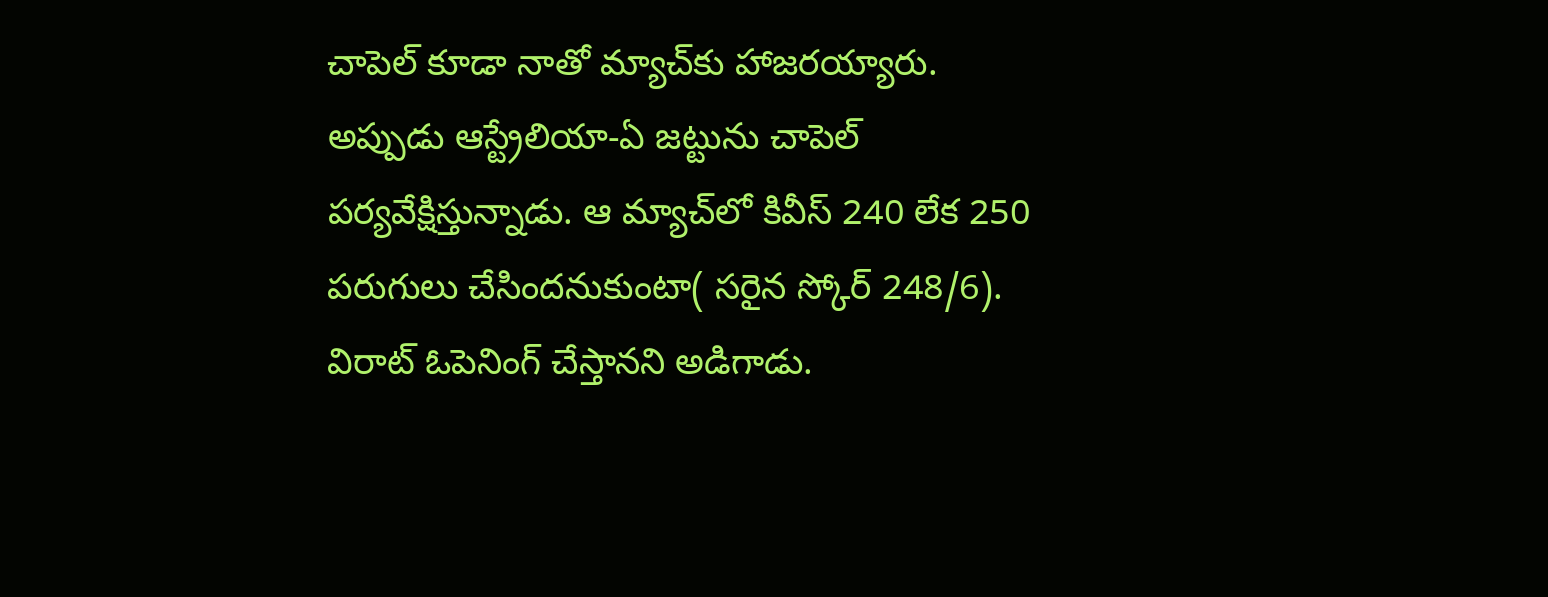చాపెల్‌ కూడా నాతో మ్యాచ్‌కు హాజరయ్యారు. అప్పుడు ఆస్ట్రేలియా-ఏ జట్టును చాపెల్ పర్యవేక్షిస్తున్నాడు. ఆ మ్యాచ్‌లో కివీస్ 240 లేక 250 పరుగులు చేసిందనుకుంటా( సరైన స్కోర్ 248/6). విరాట్ ఓపెనింగ్ చేస్తానని అడిగాడు.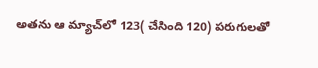అతను ఆ మ్యాచ్‌లో 123( చేసింది 120) పరుగులతో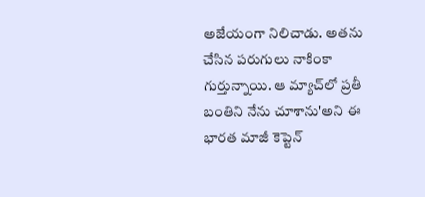అజేయంగా నిలిచాడు. అతను చేసిన పరుగులు నాకింకా గుర్తున్నాయి. ఆ మ్యాచ్‌లో ప్రతీ బంతిని నేను చూశాను'అని ఈ భారత మాజీ కెప్టెన్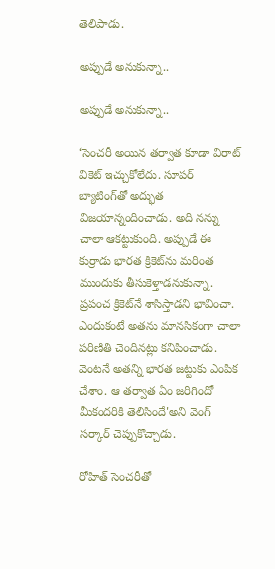తెలిపాడు.

అప్పుడే అనుకున్నా..

అప్పుడే అనుకున్నా..

‘సెంచరీ అయిన తర్వాత కూడా విరాట్ వికెట్ ఇచ్చుకోలేదు. సూపర్ బ్యాటింగ్‌తో అద్భుత విజయాన్నందించాడు. అది నన్ను చాలా ఆకట్టుకుంది. అప్పుడే ఈ కుర్రాడు భారత క్రికెట్‌ను మరింత ముందుకు తీసుకెళ్తాడనుకున్నా. ప్రపంచ క్రికెట్‌నే శాసిస్తాడని భావించా. ఎందుకంటే అతను మానసికంగా చాలా పరిణితి చెందినట్లు కనిపించాడు. వెంటనే అతన్ని భారత జట్టుకు ఎంపిక చేశాం. ఆ తర్వాత ఏం జరిగిందో మీకందరికి తెలిసిందే'అని వెంగ్ సర్కార్ చెప్పుకొచ్చాడు.

రోహిత్ సెంచరీతో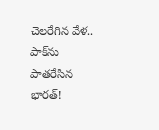చెలరేగిన వేళ.. పాక్‌ను పాతరేసిన భారత్!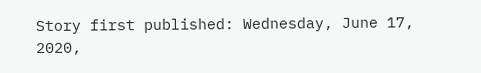Story first published: Wednesday, June 17, 2020,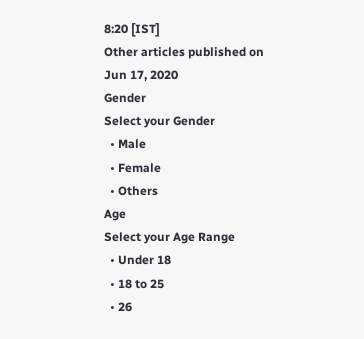8:20 [IST]
Other articles published on Jun 17, 2020
Gender
Select your Gender
  • Male
  • Female
  • Others
Age
Select your Age Range
  • Under 18
  • 18 to 25
  • 26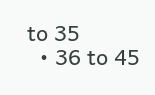to 35
  • 36 to 45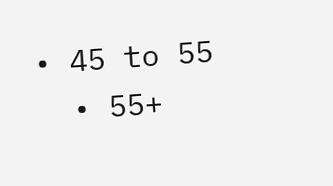• 45 to 55
  • 55+